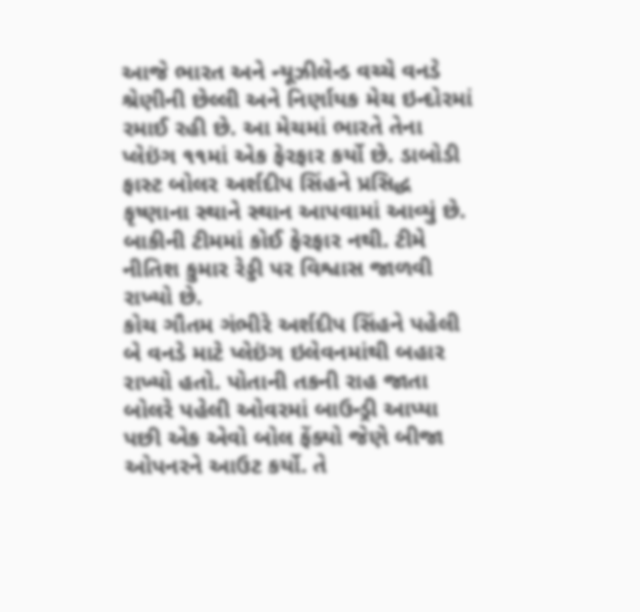આજે ભારત અને ન્યૂઝીલેન્ડ વચ્ચે વનડે શ્રેણીની છેલ્લી અને નિર્ણાયક મેચ ઇન્દોરમાં રમાઈ રહી છે. આ મેચમાં ભારતે તેના પ્લેઇંગ ૧૧માં એક ફેરફાર કર્યો છે. ડાબોડી ફાસ્ટ બોલર અર્શદીપ સિંહને પ્રસિદ્ધ કૃષ્ણાના સ્થાને સ્થાન આપવામાં આવ્યું છે. બાકીની ટીમમાં કોઈ ફેરફાર નથી. ટીમે નીતિશ કુમાર રેડ્ડી પર વિશ્વાસ જાળવી રાખ્યો છે.
કોચ ગૌતમ ગંભીરે અર્શદીપ સિંહને પહેલી બે વનડે માટે પ્લેઇંગ ઇલેવનમાંથી બહાર રાખ્યો હતો. પોતાની તકની રાહ જાતા બોલરે પહેલી ઓવરમાં બાઉન્ડ્રી આપ્યા પછી એક એવો બોલ ફેંક્યો જેણે બીજા ઓપનરને આઉટ કર્યો. તે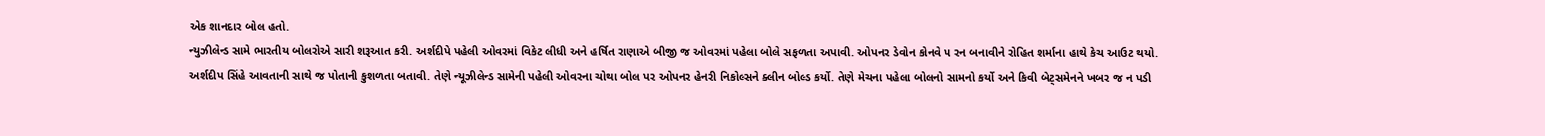એક શાનદાર બોલ હતો.
ન્યુઝીલેન્ડ સામે ભારતીય બોલરોએ સારી શરૂઆત કરી. અર્શદીપે પહેલી ઓવરમાં વિકેટ લીધી અને હર્ષિત રાણાએ બીજી જ ઓવરમાં પહેલા બોલે સફળતા અપાવી. ઓપનર ડેવોન કોનવે ૫ રન બનાવીને રોહિત શર્માના હાથે કેચ આઉટ થયો.
અર્શદીપ સિંહે આવતાની સાથે જ પોતાની કુશળતા બતાવી. તેણે ન્યૂઝીલેન્ડ સામેની પહેલી ઓવરના ચોથા બોલ પર ઓપનર હેનરી નિકોલ્સને ક્લીન બોલ્ડ કર્યો. તેણે મેચના પહેલા બોલનો સામનો કર્યો અને કિવી બેટ્સમેનને ખબર જ ન પડી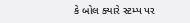કે બોલ ક્યારે સ્ટમ્પ પર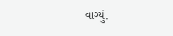વાગ્યું.